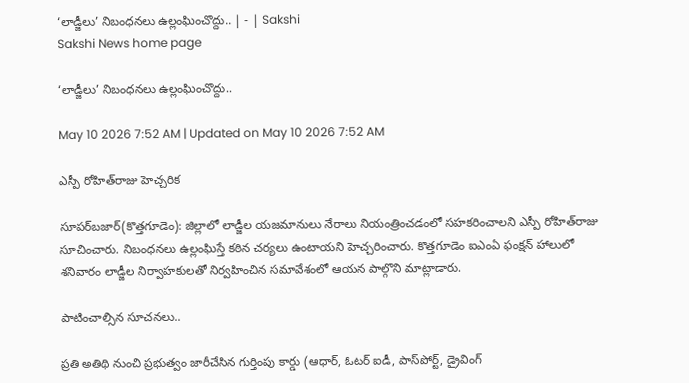‘లాడ్జీలు’ నిబంధనలు ఉల్లంఘించొద్దు.. | - | Sakshi
Sakshi News home page

‘లాడ్జీలు’ నిబంధనలు ఉల్లంఘించొద్దు..

May 10 2026 7:52 AM | Updated on May 10 2026 7:52 AM

ఎస్పీ రోహిత్‌రాజు హెచ్చరిక

సూపర్‌బజార్‌(కొత్తగూడెం): జిల్లాలో లాడ్జీల యజమానులు నేరాలు నియంత్రించడంలో సహకరించాలని ఎస్పీ రోహిత్‌రాజు సూచించారు. నిబంధనలు ఉల్లంఘిస్తే కఠిన చర్యలు ఉంటాయని హెచ్చరించారు. కొత్తగూడెం ఐఎంఏ ఫంక్షన్‌ హాలులో శనివారం లాడ్జీల నిర్వాహకులతో నిర్వహించిన సమావేశంలో ఆయన పాల్గొని మాట్లాడారు.

పాటించాల్సిన సూచనలు..

ప్రతి అతిథి నుంచి ప్రభుత్వం జారీచేసిన గుర్తింపు కార్డు (ఆధార్‌, ఓటర్‌ ఐడీ, పాస్‌పోర్ట్‌, డ్రైవింగ్‌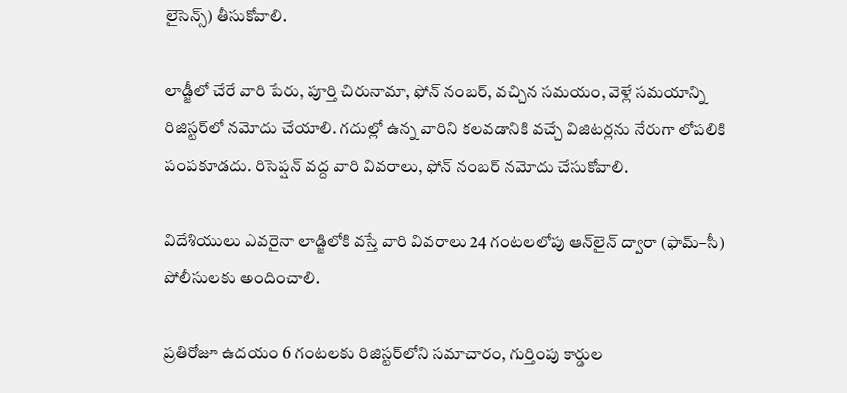లైసెన్స్‌) తీసుకోవాలి.

లాడ్జీలో చేరే వారి పేరు, పూర్తి చిరునామా, ఫోన్‌ నంబర్‌, వచ్చిన సమయం, వెళ్లే సమయాన్ని రిజిస్టర్‌లో నమోదు చేయాలి. గదుల్లో ఉన్న వారిని కలవడానికి వచ్చే విజిటర్లను నేరుగా లోపలికి పంపకూడదు. రిసెప్షన్‌ వద్ద వారి వివరాలు, ఫోన్‌ నంబర్‌ నమోదు చేసుకోవాలి.

విదేశియులు ఎవరైనా లాడ్జిలోకి వస్తే వారి వివరాలు 24 గంటలలోపు ఆన్‌లైన్‌ ద్వారా (ఫామ్‌–సీ) పోలీసులకు అందించాలి.

ప్రతిరోజూ ఉదయం 6 గంటలకు రిజిస్టర్‌లోని సమాచారం, గుర్తింపు కార్డుల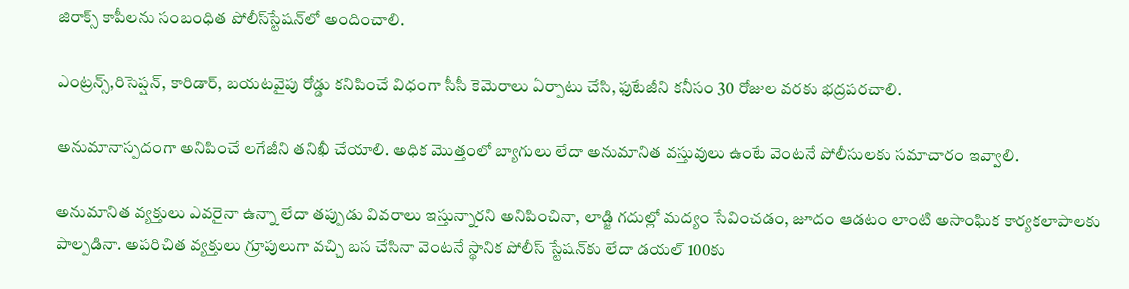జిరాక్స్‌ కాపీలను సంబంధిత పోలీస్‌స్టేషన్‌లో అందించాలి.

ఎంట్రన్స్‌,రిసెప్షన్‌, కారిడార్‌, బయటవైపు రోడ్డు కనిపించే విధంగా సీసీ కెమెరాలు ఏర్పాటు చేసి, ఫుటేజీని కనీసం 30 రోజుల వరకు భద్రపరచాలి.

అనుమానాస్పదంగా అనిపించే లగేజీని తనిఖీ చేయాలి. అధిక మొత్తంలో బ్యాగులు లేదా అనుమానిత వస్తువులు ఉంటే వెంటనే పోలీసులకు సమాచారం ఇవ్వాలి.

అనుమానిత వ్యక్తులు ఎవరైనా ఉన్నా లేదా తప్పుడు వివరాలు ఇస్తున్నారని అనిపించినా, లాడ్జి గదుల్లో మద్యం సేవించడం, జూదం ఆడటం లాంటి అసాంఘిక కార్యకలాపాలకు పాల్పడినా. అపరిచిత వ్యక్తులు గ్రూపులుగా వచ్చి బస చేసినా వెంటనే స్థానిక పోలీస్‌ స్టేషన్‌కు లేదా డయల్‌ 100కు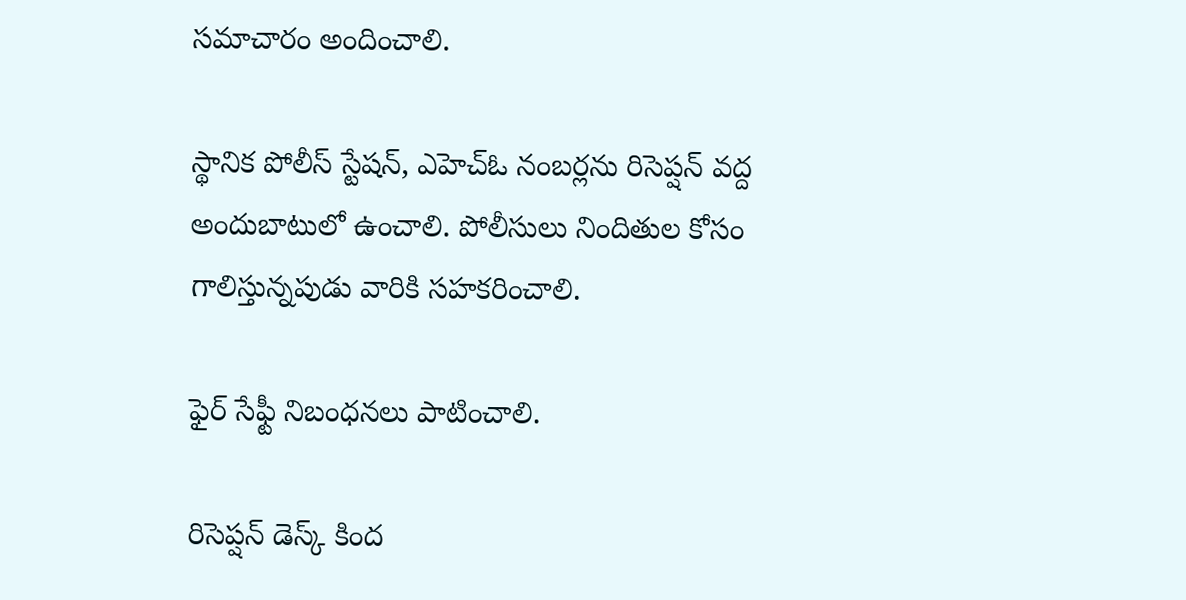సమాచారం అందించాలి.

స్థానిక పోలీస్‌ స్టేషన్‌, ఎహెచ్‌ఓ నంబర్లను రిసెప్షన్‌ వద్ద అందుబాటులో ఉంచాలి. పోలీసులు నిందితుల కోసం గాలిస్తున్నపుడు వారికి సహకరించాలి.

ఫైర్‌ సేఫ్టీ నిబంధనలు పాటించాలి.

రిసెప్షన్‌ డెస్క్‌ కింద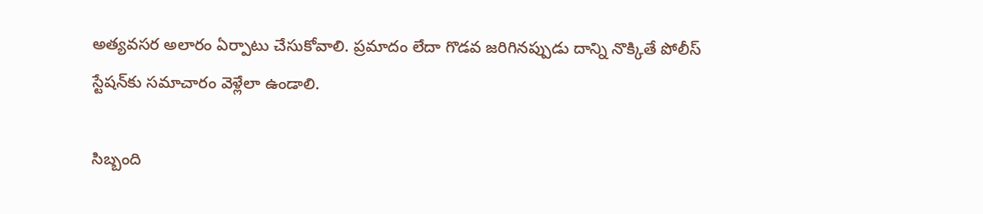అత్యవసర అలారం ఏర్పాటు చేసుకోవాలి. ప్రమాదం లేదా గొడవ జరిగినప్పుడు దాన్ని నొక్కితే పోలీస్‌ స్టేషన్‌కు సమాచారం వెళ్లేలా ఉండాలి.

సిబ్బంది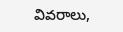వివరాలు,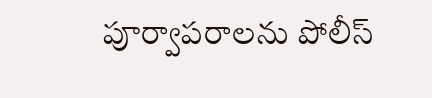పూర్వాపరాలను పోలీస్‌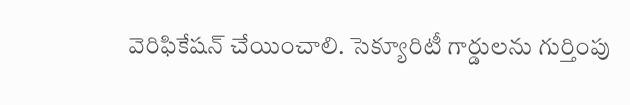వెరిఫికేషన్‌ చేయించాలి. సెక్యూరిటీ గార్డులను గుర్తింపు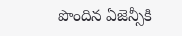పొందిన ఏజెన్సీకి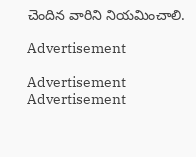చెందిన వారిని నియమించాలి.

Advertisement

Advertisement
Advertisement